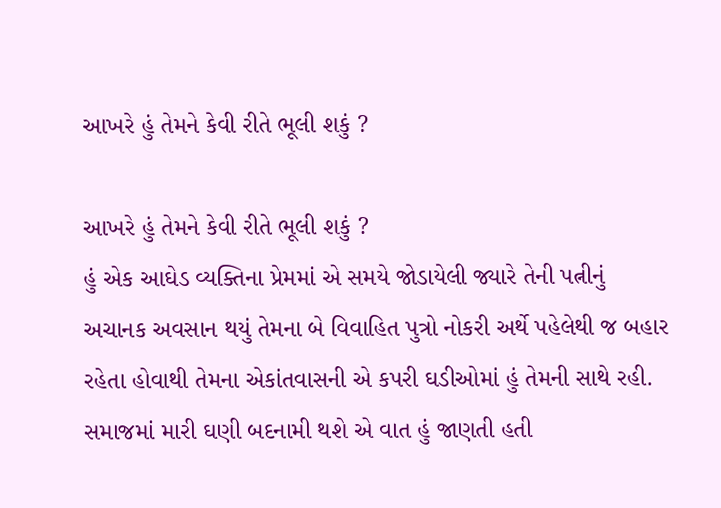આખરે હું તેમને કેવી રીતે ભૂલી શકું ?

આખરે હું તેમને કેવી રીતે ભૂલી શકું ?
હું એક આઘેડ વ્યક્તિના પ્રેમમાં એ સમયે જોડાયેલી જ્યારે તેની પત્નીનું અચાનક અવસાન થયું તેમના બે વિવાહિત પુત્રો નોકરી અર્થે પહેલેથી જ બહાર રહેતા હોવાથી તેમના એકાંતવાસની એ કપરી ઘડીઓમાં હું તેમની સાથે રહી. સમાજમાં મારી ઘણી બદનામી થશે એ વાત હું જાણતી હતી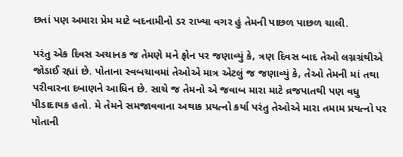છતાં પણ અમારા પ્રેમ માટે બદનામીનો ડર રાખ્યા વગર હું તેમની પાછળ પાછળ ચાલી.

પરંતુ એક દિવસ અચાનક જ તેમણે મને ફોન પર જણાવ્યું કે, ત્રણ દિવસ બાદ તેઓ લગ્નગ્રંથીએ જોડાઈ રહ્યાં છે. પોતાના સ્વબચાવમાં તેઓએ માત્ર એટલું જ જણાવ્યું કે, તેઓ તેમની માં તથા પરીવારના દબાણને આધિન છે. સાચે જ તેમનો એ જવાબ મારા માટે વ્રજપાતથી પણ વધુ પીડાદાયક હતો. મે તેમને સમજાવવાના અથાક પ્રયત્નો કર્યા પરંતુ તેઓએ મારા તમામ પ્રયત્નો પર પોતાની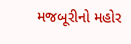મજબૂરીનો મહોર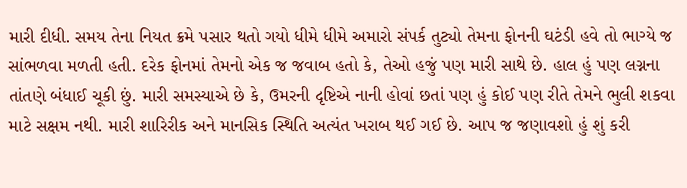મારી દીધી. સમય તેના નિયત ક્રમે પસાર થતો ગયો ધીમે ધીમે અમારો સંપર્ક તુટ્યો તેમના ફોનની ઘટંડી હવે તો ભાગ્યે જ સાંભળવા મળતી હતી. દરેક ફોનમાં તેમનો એક જ જવાબ હતો કે, તેઓ હજું પણ મારી સાથે છે. હાલ હું પણ લગ્નના તાંતણે બંધાઈ ચૂકી છું. મારી સમસ્યાએ છે કે, ઉમરની દૃષ્ટિએ નાની હોવાં છતાં પણ હું કોઈ પણ રીતે તેમને ભુલી શકવા માટે સક્ષમ નથી. મારી શારિરીક અને માનસિક સ્થિતિ અત્યંત ખરાબ થઈ ગઈ છે. આપ જ જણાવશો હું શું કરી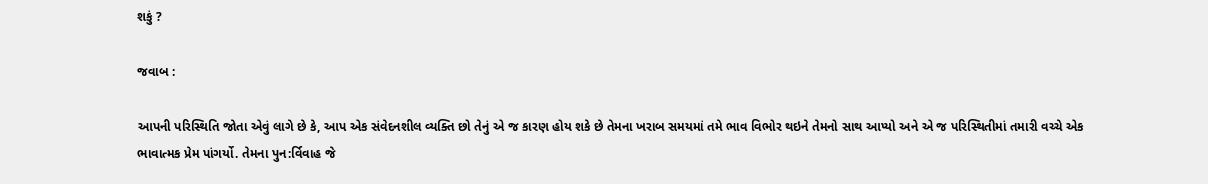શકું ?

જવાબ :

આપની પરિસ્થિતિ જોતા એવું લાગે છે કે, આપ એક સંવેદનશીલ વ્યક્તિ છો તેનું એ જ કારણ હોય શકે છે તેમના ખરાબ સમયમાં તમે ભાવ વિભોર થઇને તેમનો સાથ આપ્યો અને એ જ પરિસ્થિતીમાં તમારી વચ્ચે એક ભાવાત્મક પ્રેમ પાંગર્યો. તેમના પુન:ર્વિવાહ જે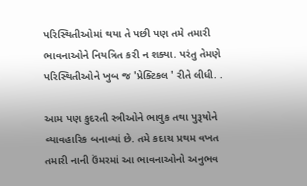પરિસ્થિતીઓમાં થયા તે પછી પણ તમે તમારી ભાવનાઓને નિયત્રિત કરી ન શક્યા. પરંતુ તેમણે પરિસ્થિતીઓને ખુબ જ 'પ્રેક્ટિકલ ' રીતે લીધી. .

આમ પણ કુદરતી સ્ત્રીઓને ભાવુક તથા પુરૂષોને વ્યાવહારિક બનાવ્યાં છે. તમે કદાચ પ્રથમ વખત તમારી નાની ઉંમરમાં આ ભાવનાઓનો અનુભવ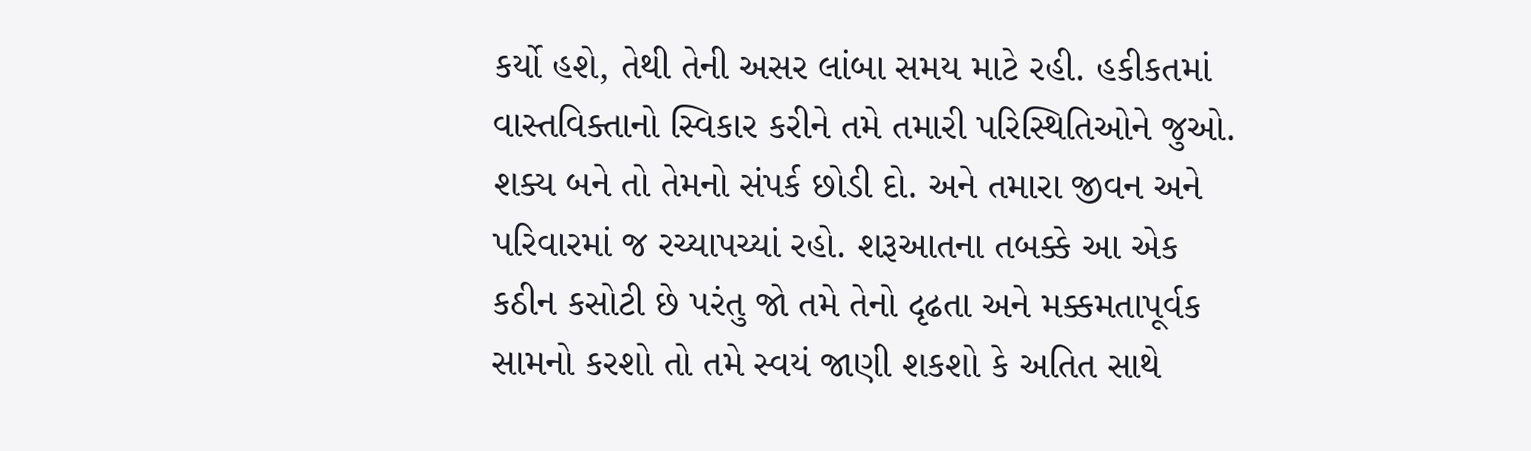કર્યો હશે, તેથી તેની અસર લાંબા સમય માટે રહી. હકીકતમાં વાસ્તવિક્તાનો સ્વિકાર કરીને તમે તમારી પરિસ્થિતિઓને જુઓ. શક્ય બને તો તેમનો સંપર્ક છોડી દો. અને તમારા જીવન અને પરિવારમાં જ રચ્યાપચ્યાં રહો. શરૂઆતના તબક્કે આ એક કઠીન કસોટી છે પરંતુ જો તમે તેનો દૃઢતા અને મક્કમતાપૂર્વક સામનો કરશો તો તમે સ્વયં જાણી શકશો કે અતિત સાથે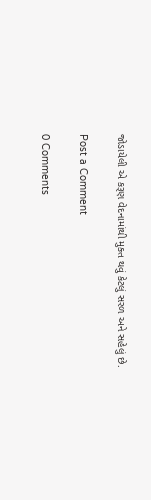જોડાયેલી એ કરૂણ વેદનામાંથી મુક્ત થવું કેટલું સરળ અને સહેલું છે.

Post a Comment

0 Comments